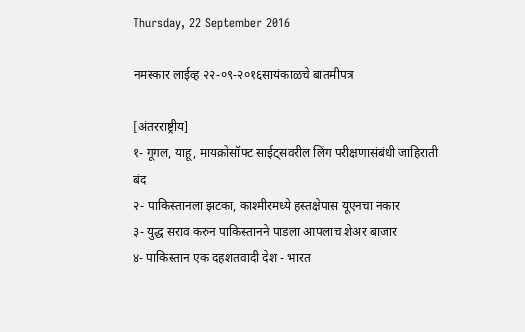Thursday, 22 September 2016

नमस्कार लाईव्ह २२-०९-२०१६सायंकाळचे बातमीपत्र

[अंतरराष्ट्रीय]
१- गूगल, याहू, मायक्रोसॉफ्ट साईट्सवरील लिंग परीक्षणासंबंधी जाहिराती बंद
२- पाकिस्तानला झटका, काश्मीरमध्ये हस्तक्षेपास यूएनचा नकार
३- युद्ध सराव करुन पाकिस्तानने पाडला आपलाच शेअर बाजार
४- पाकिस्तान एक दहशतवादी देश - भारत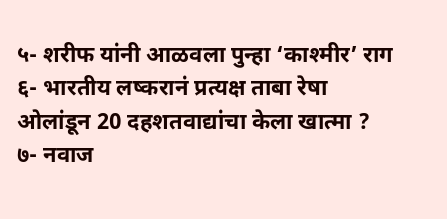५- शरीफ यांनी आळवला पुन्हा ‘काश्मीर’ राग
६- भारतीय लष्करानं प्रत्यक्ष ताबा रेषा ओलांडून 20 दहशतवाद्यांचा केला खात्मा ?
७- नवाज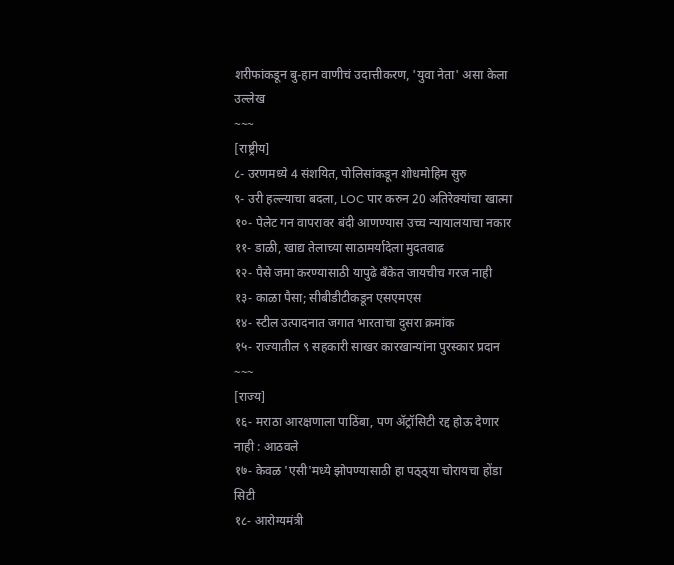शरीफांकडून बु-हान वाणीचं उदात्तीकरण, 'युवा नेता' असा केला उल्लेख
~~~
[राष्ट्रीय]
८- उरणमध्ये 4 संशयित, पोलिसांकडून शोधमोहिम सुरु
९- उरी हल्ल्याचा बदला, LOC पार करुन 20 अतिरेक्यांचा खात्मा
१०- पेलेट गन वापरावर बंदी आणण्यास उच्च न्यायालयाचा नकार
११- डाळी, खाद्य तेलाच्या साठामर्यादेला मुदतवाढ
१२- पैसे जमा करण्यासाठी यापुढे बँकेत जायचीच गरज नाही
१३- काळा पैसा; सीबीडीटीकडून एसएमएस
१४- स्टील उत्पादनात जगात भारताचा दुसरा क्रमांक
१५- राज्यातील ९ सहकारी साखर कारखान्यांना पुरस्कार प्रदान
~~~
[राज्य]
१६- मराठा आरक्षणाला पाठिंबा, पण ॲट्रॉसिटी रद्द होऊ देणार नाही : आठवले
१७- केवळ 'एसी'मध्ये झोपण्यासाठी हा पठ्ठ्या चोरायचा होंडा सिटी
१८- आरोग्यमंत्री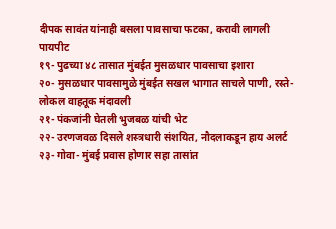दीपक सावंत यांनाही बसला पावसाचा फटका, करावी लागली पायपीट
१९- पुढच्या ४८ तासात मुंबईत मुसळधार पावसाचा इशारा
२०- मुसळधार पावसामुळे मुंबईत सखल भागात साचले पाणी, रस्ते-लोकल वाहतूक मंदावली
२१- पंकजांनी घेतली भुजबळ यांची भेट
२२- उरणजवळ दिसले शस्त्रधारी संशयित, नौदलाकडून हाय अलर्ट
२३- गोवा- मुंबई प्रवास होणार सहा तासांत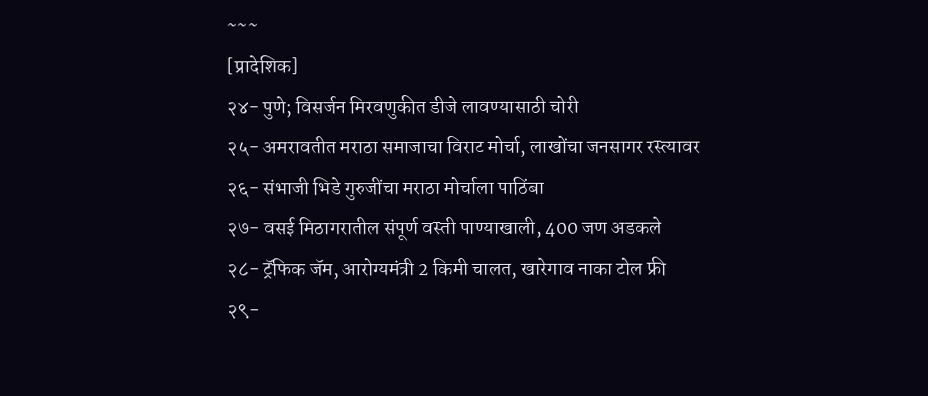~~~
[प्रादेशिक]
२४- पुणे; विसर्जन मिरवणुकीत डीजे लावण्यासाठी चोरी
२५- अमरावतीत मराठा समाजाचा विराट मोर्चा, लाखोंचा जनसागर रस्त्यावर
२६- संभाजी भिडे गुरुजींचा मराठा मोर्चाला पाठिंबा
२७- वसई मिठागरातील संपूर्ण वस्ती पाण्याखाली, 400 जण अडकले
२८- ट्रॅफिक जॅम, आरोग्यमंत्री 2 किमी चालत, खारेगाव नाका टोल फ्री
२९-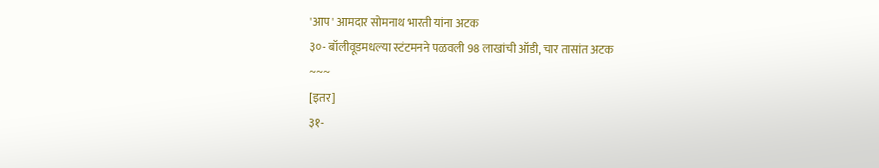'आप' आमदार सोमनाथ भारती यांना अटक
३०- बॉलीवूडमधल्या स्टंटमनने पळवली 98 लाखांची ऑडी, चार तासांत अटक
~~~
[इतर]
३१-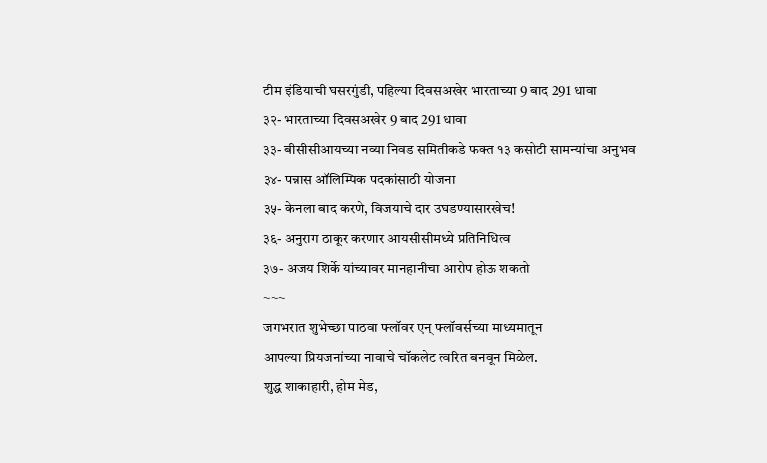टीम इंडियाची घसरगुंडी, पहिल्या दिवसअखेर भारताच्या 9 बाद 291 धावा
३२- भारताच्या दिवसअखेर 9 बाद 291 धावा
३३- बीसीसीआयच्या नव्या निवड समितीकडे फक्त १३ कसोटी सामन्यांचा अनुभव
३४- पन्नास ऑलिम्पिक पदकांसाठी योजना
३५- केनला बाद करणे, विजयाचे दार उघडण्यासारखेच!
३६- अनुराग ठाकूर करणार आयसीसीमध्ये प्रतिनिधित्व
३७- अजय शिर्के यांच्यावर मानहानीचा आरोप होऊ शकतो
~~~
जगभरात शुभेच्छा पाठवा फ्लॉवर एन् फ्लॉवर्सच्या माध्यमातून
आपल्या प्रियजनांच्या नावाचे चॉकलेट त्वरित बनवून मिळेल.
शुद्ध शाकाहारी, होम मेड,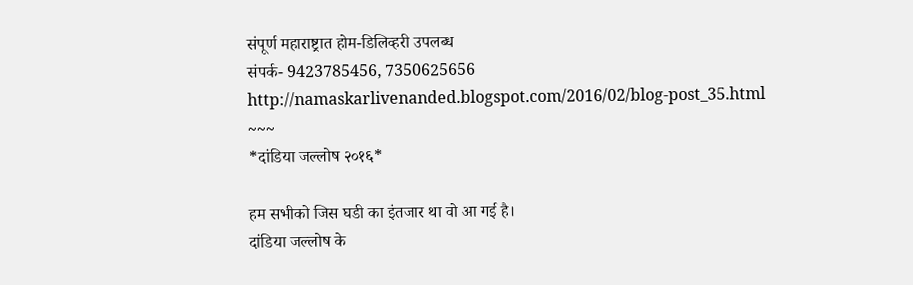संपूर्ण महाराष्ट्रात होम-डिलिव्हरी उपलब्ध
संपर्क- 9423785456, 7350625656
http://namaskarlivenanded.blogspot.com/2016/02/blog-post_35.html
~~~
*दांडिया जल्लोष २०१६*

हम सभीको जिस घडी का इंतजार था वो आ गई है।
दांडिया जल्लोष के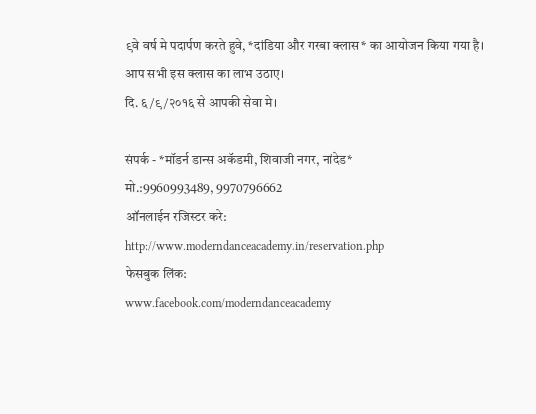९वे वर्ष मे पदार्पण करते हुवे, *दांडिया और गरबा क्लास* का आयोजन किया गया है।
आप सभी इस क्लास का लाभ उठाए।
दि. ६/९/२०१६ से आपकी सेवा मे।

संपर्क - *मॉडर्न डान्स अकॅडमी, शिवाजी नगर, नांदेड*
मो.:9960993489, 9970796662
ऑनलाईन रजिस्टर करे:
http://www.moderndanceacademy.in/reservation.php
फेसबुक लिंक:
www.facebook.com/moderndanceacademy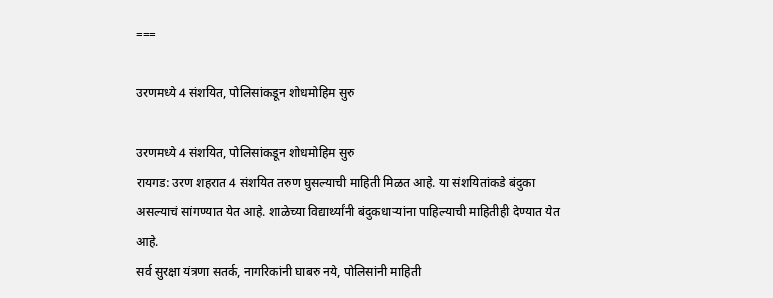===

उरणमध्ये 4 संशयित, पोलिसांकडून शोधमोहिम सुरु

उरणमध्ये 4 संशयित, पोलिसांकडून शोधमोहिम सुरु
रायगड: उरण शहरात 4 संशयित तरुण घुसल्याची माहिती मिळत आहे. या संशयितांकडे बंदुका असल्याचं सांगण्यात येत आहे. शाळेच्या विद्यार्थ्यांनी बंदुकधाऱ्यांना पाहिल्याची माहितीही देण्यात येत आहे.
सर्व सुरक्षा यंत्रणा सतर्क, नागरिकांनी घाबरु नये, पोलिसांनी माहिती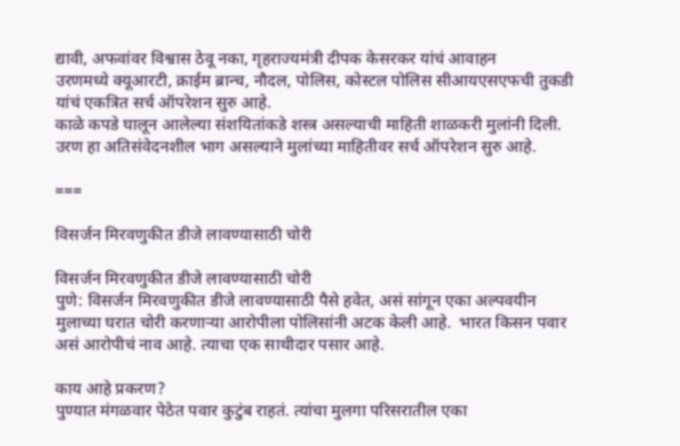द्यावी, अफवांवर विश्वास ठेवू नका, गृहराज्यमंत्री दीपक केसरकर यांचं आवाहन
उरणमध्ये क्यूआरटी, क्राईम ब्रान्च, नौदल, पोलिस, कोस्टल पोलिस सीआयएसएफची तुकडी यांचं एकत्रित सर्च ऑपरेशन सुरु आहे.
काळे कपडे घालून आलेल्या संशयितांकडे शस्त्र असल्याची माहिती शाळकरी मुलांनी दिली. उरण हा अतिसंवेदनशील भाग असल्याने मुलांच्या माहितीवर सर्च ऑपरेशन सुरु आहे.

===

विसर्जन मिरवणुकीत डीजे लावण्यासाठी चोरी

विसर्जन मिरवणुकीत डीजे लावण्यासाठी चोरी
पुणे: विसर्जन मिरवणुकीत डीजे लावण्यासाठी पैसे हवेत, असं सांगून एका अल्पवयीन मुलाच्या घरात चोरी करणाऱ्या आरोपीला पोलिसांनी अटक केली आहे.  भारत किसन पवार असं आरोपीचं नाव आहे. त्याचा एक साथीदार पसार आहे.

काय आहे प्रकरण?
पुण्यात मंगळवार पेठेत पवार कुटुंब राहतं. त्यांचा मुलगा परिसरातील एका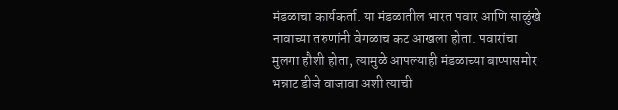मंडळाचा कार्यकर्ता. या मंडळातील भारत पवार आणि साळुंखे नावाच्या तरुणांनी वेगळाच कट आखला होता. पवारांचा मुलगा हौशी होता, त्यामुळे आपल्याही मंडळाच्या बाप्पासमोर भन्नाट डीजे वाजावा अशी त्याची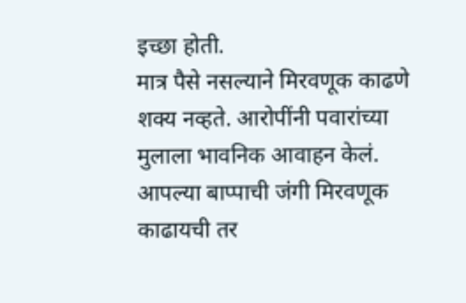इच्छा होती.
मात्र पैसे नसल्याने मिरवणूक काढणे शक्य नव्हते. आरोपींनी पवारांच्या मुलाला भावनिक आवाहन केलं. आपल्या बाप्पाची जंगी मिरवणूक काढायची तर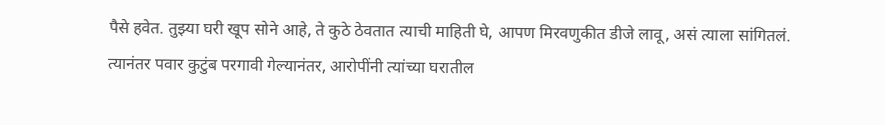पैसे हवेत. तुझ्या घरी खूप सोने आहे, ते कुठे ठेवतात त्याची माहिती घे, आपण मिरवणुकीत डीजे लावू, असं त्याला सांगितलं.
त्यानंतर पवार कुटुंब परगावी गेल्यानंतर, आरोपींनी त्यांच्या घरातील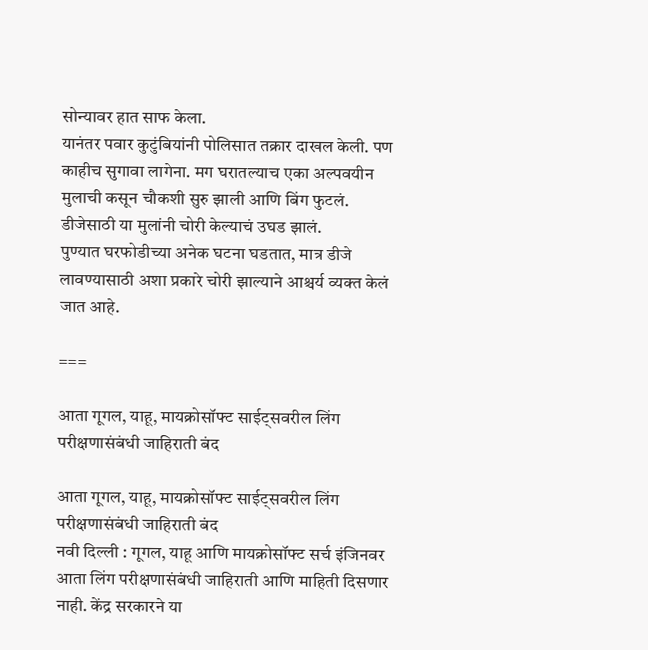सोन्यावर हात साफ केला.
यानंतर पवार कुटुंबियांनी पोलिसात तक्रार दाखल केली. पण काहीच सुगावा लागेना. मग घरातल्याच एका अल्पवयीन मुलाची कसून चौकशी सुरु झाली आणि बिंग फुटलं.  डीजेसाठी या मुलांनी चोरी केल्याचं उघड झालं.
पुण्यात घरफोडीच्या अनेक घटना घडतात, मात्र डीजे लावण्यासाठी अशा प्रकारे चोरी झाल्याने आश्चर्य व्यक्त केलं जात आहे.

===

आता गूगल, याहू, मायक्रोसॉफ्ट साईट्सवरील लिंग परीक्षणासंबंधी जाहिराती बंद

आता गूगल, याहू, मायक्रोसॉफ्ट साईट्सवरील लिंग परीक्षणासंबंधी जाहिराती बंद
नवी दिल्ली : गूगल, याहू आणि मायक्रोसॉफ्ट सर्च इंजिनवर आता लिंग परीक्षणासंबंधी जाहिराती आणि माहिती दिसणार नाही. केंद्र सरकारने या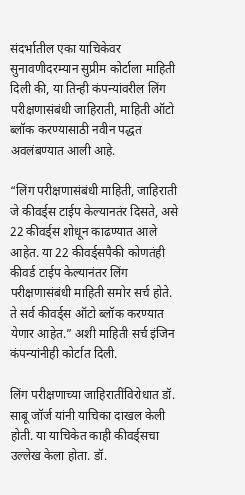संदर्भातील एका याचिकेवर सुनावणीदरम्यान सुप्रीम कोर्टाला माहिती दिली की, या तिन्ही कंपन्यांवरील लिंग परीक्षणासंबंधी जाहिराती, माहिती ऑटो ब्लॉक करण्यासाठी नवीन पद्धत अवलंबण्यात आली आहे.

“लिंग परीक्षणासंबंधी माहिती, जाहिराती जे कीवर्ड्स टाईप केल्यानतंर दिसते, असे 22 कीवर्ड्स शोधून काढण्यात आले आहेत. या 22 कीवर्ड्सपैकी कोणतंही कीवर्ड टाईप केल्यानंतर लिंग परीक्षणासंबंधी माहिती समोर सर्च होते. ते सर्व कीवर्ड्स ऑटो ब्लॉक करण्यात येणार आहेत.” अशी माहिती सर्च इंजिन कंपन्यांनीही कोर्टात दिली.

लिंग परीक्षणाच्या जाहिरातींविरोधात डॉ. साबू जॉर्ज यांनी याचिका दाखल केली होती. या याचिकेत काही कीवर्ड्सचा उल्लेख केला होता. डॉ.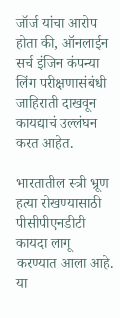जॉर्ज यांचा आरोप होता की, ऑनलाईन सर्च इंजिन कंपन्या लिंग परीक्षणासंबंधी जाहिराती दाखवून कायद्याचं उल्लंघन करत आहेत.

भारतातील स्त्री भ्रूण हत्या रोखण्यासाठी पीसीपीएनडीटी कायदा लागू करण्यात आला आहे. या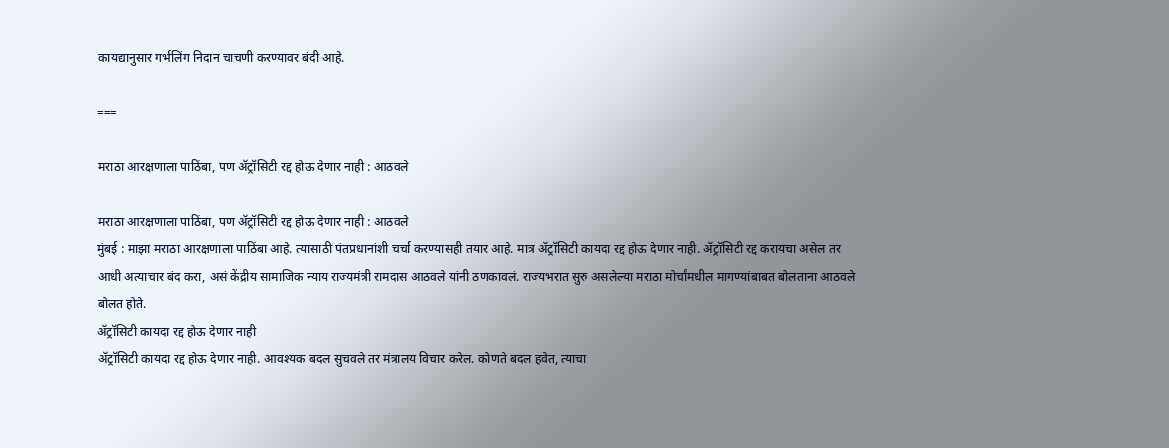कायद्यानुसार गर्भलिंग निदान चाचणी करण्यावर बंदी आहे.

===

मराठा आरक्षणाला पाठिंबा, पण ॲट्रॉसिटी रद्द होऊ देणार नाही : आठवले

मराठा आरक्षणाला पाठिंबा, पण ॲट्रॉसिटी रद्द होऊ देणार नाही : आठवले
मुंबई : माझा मराठा आरक्षणाला पाठिंबा आहे. त्यासाठी पंतप्रधानांशी चर्चा करण्यासही तयार आहे. मात्र ॲट्रॉसिटी कायदा रद्द होऊ देणार नाही. ॲट्रॉसिटी रद्द करायचा असेल तर आधी अत्याचार बंद करा, असं केंद्रीय सामाजिक न्याय राज्यमंत्री रामदास आठवले यांनी ठणकावलं. राज्यभरात सुरु असलेल्या मराठा मोर्चांमधील मागण्यांबाबत बोलताना आठवले बोलत होते.
ॲट्रॉसिटी कायदा रद्द होऊ देणार नाही
ॲट्रॉसिटी कायदा रद्द होऊ देणार नाही. आवश्यक बदल सुचवले तर मंत्रालय विचार करेल. कोणते बदल हवेत, त्याचा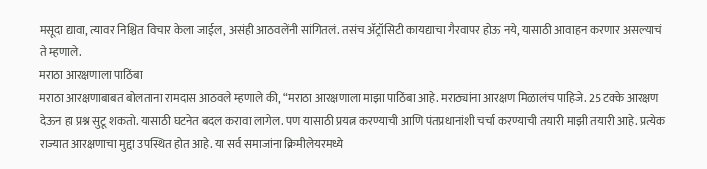मसूदा द्यावा, त्यावर निश्चित विचार केला जाईल, असंही आठवलेंनी सांगितलं. तसंच ॲट्रॉसिटी कायद्याचा गैरवापर होऊ नये, यासाठी आवाहन करणार असल्याचं ते म्हणाले.
मराठा आरक्षणाला पाठिंबा
मराठा आरक्षणाबाबत बोलताना रामदास आठवले म्हणाले की, “मराठा आरक्षणाला माझा पाठिंबा आहे. मराठ्यांना आरक्षण मिळालंच पाहिजे. 25 टक्के आरक्षण देऊन हा प्रश्न सुटू शकतो. यासाठी घटनेत बदल करावा लागेल. पण यासाठी प्रयत्न करण्याची आणि पंतप्रधानांशी चर्चा करण्याची तयारी माझी तयारी आहे. प्रत्येक राज्यात आरक्षणाचा मुद्दा उपस्थित होत आहे. या सर्व समाजांना क्रिमीलेयरमध्ये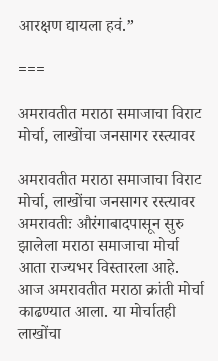आरक्षण द्यायला हवं.”

===

अमरावतीत मराठा समाजाचा विराट मोर्चा, लाखोंचा जनसागर रस्त्यावर

अमरावतीत मराठा समाजाचा विराट मोर्चा, लाखोंचा जनसागर रस्त्यावर
अमरावतीः औरंगाबादपासून सुरु झालेला मराठा समाजाचा मोर्चा आता राज्यभर विस्तारला आहे. आज अमरावतीत मराठा क्रांती मोर्चा काढण्यात आला. या मोर्चातही लाखोंचा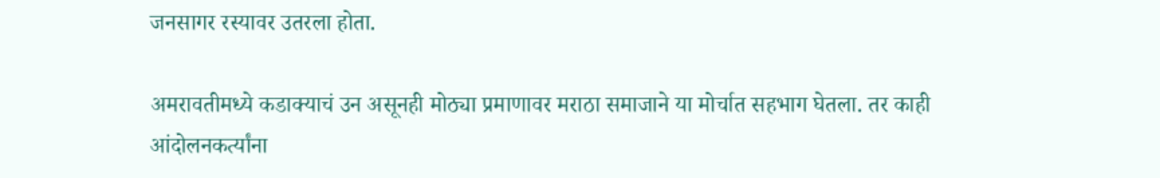जनसागर रस्यावर उतरला होता.

अमरावतीमध्ये कडाक्याचं उन असूनही मोठ्या प्रमाणावर मराठा समाजाने या मोर्चात सहभाग घेतला. तर काही आंदोलनकर्त्यांना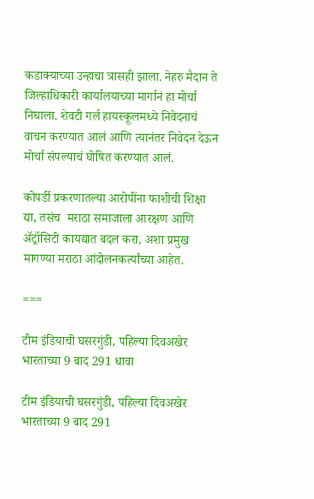कडाक्याच्या उन्हाचा त्रासही झाला. नेहरु मैदान ते जिल्हाधिकारी कार्यालयाच्या मार्गानं हा मोर्चा निघाला. शेवटी गर्ल हायस्कूलमध्ये निवेदनाचं वाचन करण्यात आलं आणि त्यानंतर निवेदन देऊन मोर्चा संपल्याचं घोषित करण्यात आलं.

कोपर्डी प्रकरणातल्या आरोपींना फाशीची शिक्षा द्या, तसंच  मराठा समाजाला आरक्षण आणि ॲट्रॉसिटी कायद्यात बदल करा, अशा प्रमुख मागण्या मराठा आंदोलनकर्त्यांच्या आहेत.

===

टीम इंडियाची घसरगुंडी, पहिल्या दिवअखेर भारताच्या 9 बाद 291 धावा

टीम इंडियाची घसरगुंडी, पहिल्या दिवअखेर भारताच्या 9 बाद 291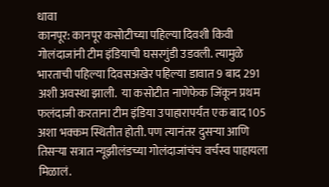धावा
कानपूर: कानपूर कसोटीच्या पहिल्या दिवशी किवी गोलंदाजांनी टीम इंडियाची घसरगुंडी उडवली. त्यामुळे भारताची पहिल्या दिवसअखेर पहिल्या डावात 9 बाद 291 अशी अवस्था झाली.  या कसोटीत नाणेफेक जिंकून प्रथम फलंदाजी करताना टीम इंडिया उपाहारापर्यंत एक बाद 105 अशा भक्कम स्थितीत होती. पण त्यानंतर दुसऱ्या आणि तिसऱ्या सत्रात न्यूझीलंडच्या गोलंदाजांचंच वर्चस्व पाहायला मिळालं.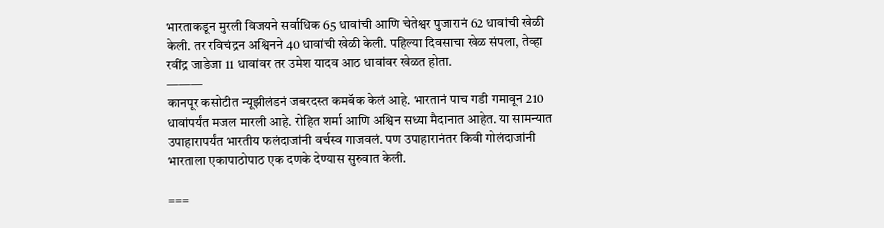भारताकडून मुरली विजयने सर्वाधिक 65 धावांची आणि चेतेश्वर पुजारानं 62 धावांची खेळी केली. तर रविचंद्रन अश्विनने 40 धावांची खेळी केली. पहिल्या दिवसाचा खेळ संपला, तेव्हा रवींद्र जाडेजा 11 धावांवर तर उमेश यादव आठ धावांवर खेळत होता.
———
कानपूर कसोटीत न्यूझीलंडनं जबरदस्त कमबॅक केलं आहे. भारतानं पाच गडी गमावून 210 धावांपर्यंत मजल मारली आहे. रोहित शर्मा आणि अश्विन सध्या मैदानात आहेत. या सामन्यात उपाहारापर्यंत भारतीय फलंदाजांनी वर्चस्व गाजवलं. पण उपाहारानंतर किवी गोलंदाजांनी भारताला एकापाठोपाठ एक दणके देण्यास सुरुवात केली.

===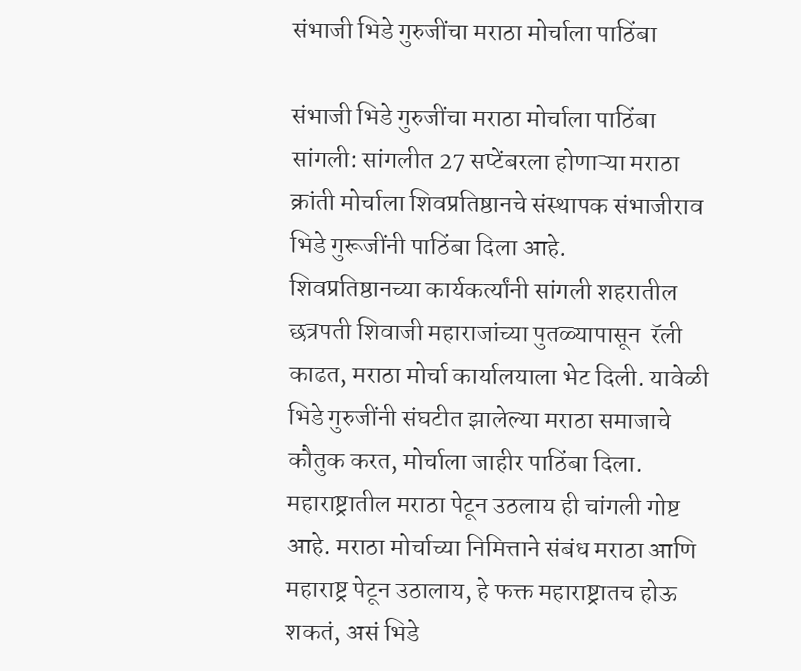संभाजी भिडे गुरुजींचा मराठा मोर्चाला पाठिंबा

संभाजी भिडे गुरुजींचा मराठा मोर्चाला पाठिंबा
सांगली: सांगलीत 27 सप्टेंबरला होणाऱ्या मराठा क्रांती मोर्चाला शिवप्रतिष्ठानचे संस्थापक संभाजीराव भिडे गुरूजींनी पाठिंबा दिला आहे.
शिवप्रतिष्ठानच्या कार्यकर्त्यांनी सांगली शहरातील छत्रपती शिवाजी महाराजांच्या पुतळ्यापासून  रॅली काढत, मराठा मोर्चा कार्यालयाला भेट दिली. यावेळी भिडे गुरुजींनी संघटीत झालेल्या मराठा समाजाचे कौतुक करत, मोर्चाला जाहीर पाठिंबा दिला.
महाराष्ट्रातील मराठा पेटून उठलाय ही चांगली गोष्ट आहे. मराठा मोर्चाच्या निमित्ताने संबंध मराठा आणि महाराष्ट्र पेटून उठालाय, हे फक्त महाराष्ट्रातच होऊ शकतं, असं भिडे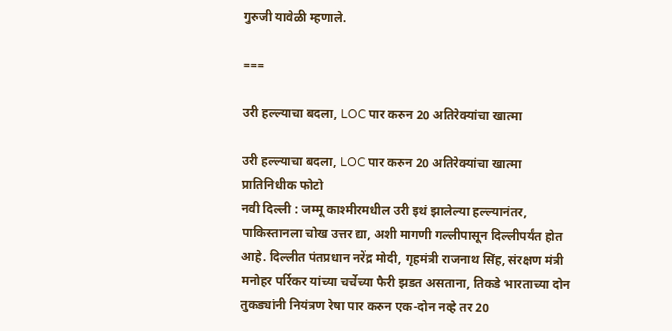गुरुजी यावेळी म्हणाले.

===

उरी हल्ल्याचा बदला, LOC पार करुन 20 अतिरेक्यांचा खात्मा

उरी हल्ल्याचा बदला, LOC पार करुन 20 अतिरेक्यांचा खात्मा
प्रातिनिधीक फोटो
नवी दिल्ली : जम्मू काश्मीरमधील उरी इथं झालेल्या हल्ल्यानंतर, पाकिस्तानला चोख उत्तर द्या, अशी मागणी गल्लीपासून दिल्लीपर्यंत होत आहे. दिल्लीत पंतप्रधान नरेंद्र मोदी, गृहमंत्री राजनाथ सिंह, संरक्षण मंत्री मनोहर पर्रिकर यांच्या चर्चेच्या फैरी झडत असताना, तिकडे भारताच्या दोन तुकड्यांनी नियंत्रण रेषा पार करुन एक-दोन नव्हे तर 20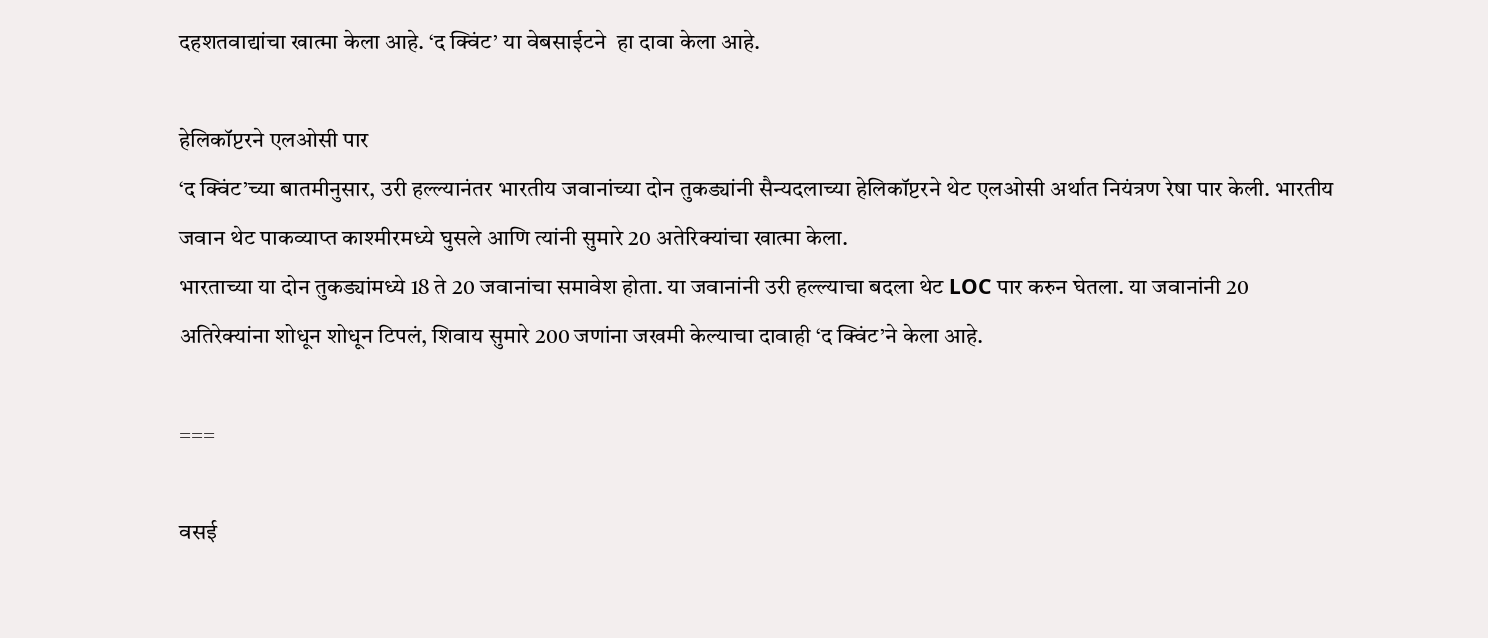दहशतवाद्यांचा खात्मा केला आहे. ‘द क्विंट’ या वेबसाईटने  हा दावा केला आहे.

हेलिकॉप्टरने एलओसी पार
‘द क्विंट’च्या बातमीनुसार, उरी हल्ल्यानंतर भारतीय जवानांच्या दोन तुकड्यांनी सैन्यदलाच्या हेलिकॉप्टरने थेट एलओसी अर्थात नियंत्रण रेषा पार केली. भारतीय जवान थेट पाकव्याप्त काश्मीरमध्ये घुसले आणि त्यांनी सुमारे 20 अतेरिक्यांचा खात्मा केला.
भारताच्या या दोन तुकड्यांमध्ये 18 ते 20 जवानांचा समावेश होता. या जवानांनी उरी हल्ल्याचा बदला थेट LOC पार करुन घेतला. या जवानांनी 20 अतिरेक्यांना शोधून शोधून टिपलं, शिवाय सुमारे 200 जणांना जखमी केल्याचा दावाही ‘द क्विंट’ने केला आहे.

===

वसई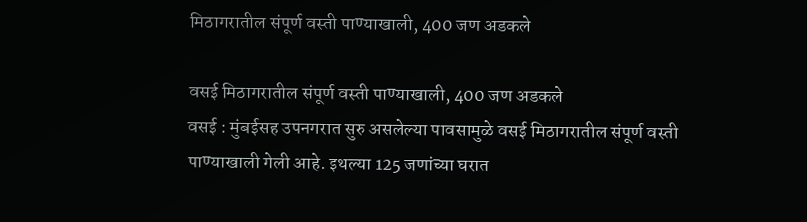मिठागरातील संपूर्ण वस्ती पाण्याखाली, 400 जण अडकले

वसई मिठागरातील संपूर्ण वस्ती पाण्याखाली, 400 जण अडकले
वसई : मुंबईसह उपनगरात सुरु असलेल्या पावसामुळे वसई मिठागरातील संपूर्ण वस्ती पाण्याखाली गेली आहे. इथल्या 125 जणांच्या घरात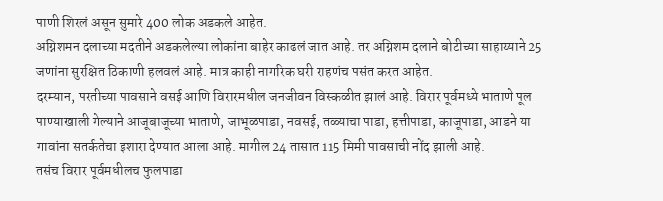पाणी शिरलं असून सुमारे 400 लोक अडकले आहेत.
अग्निशमन दलाच्या मदतीने अडकलेल्या लोकांना बाहेर काढलं जात आहे. तर अग्निशम दलाने बोटीच्या साहाय्याने 25 जणांना सुरक्षित ठिकाणी हलवलं आहे. मात्र काही नागरिक घरी राहणंच पसंत करत आहेत.
दरम्यान, परतीच्या पावसाने वसई आणि विरारमधील जनजीवन विस्कळीत झालं आहे. विरार पूर्वमध्ये भाताणे पूल पाण्याखाली गेल्याने आजूबाजूच्या भाताणे, जाभूळपाडा, नवसई, तळ्याचा पाडा, हत्तीपाडा, काजूपाडा, आडने या गावांना सतर्कतेचा इशारा देण्यात आला आहे. मागील 24 तासात 115 मिमी पावसाची नोंद झाली आहे.
तसंच विरार पूर्वमधीलच फुलपाडा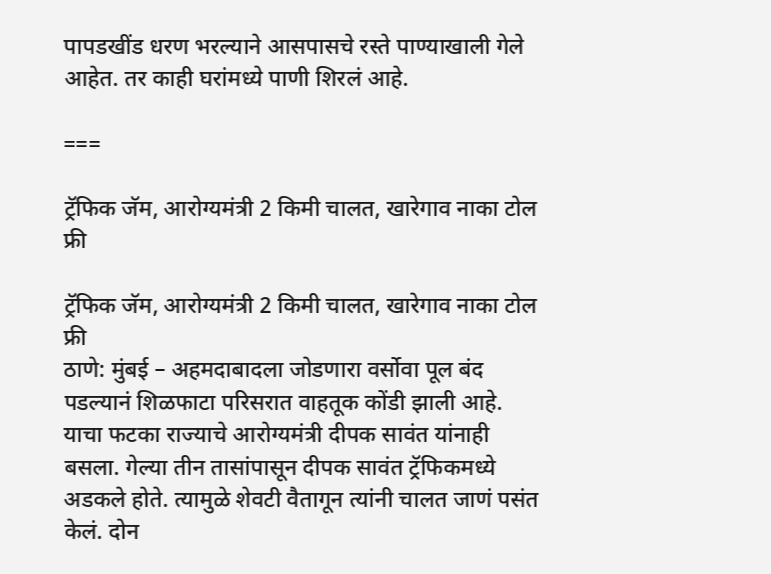पापडखींड धरण भरल्याने आसपासचे रस्ते पाण्याखाली गेले आहेत. तर काही घरांमध्ये पाणी शिरलं आहे.

===

ट्रॅफिक जॅम, आरोग्यमंत्री 2 किमी चालत, खारेगाव नाका टोल फ्री

ट्रॅफिक जॅम, आरोग्यमंत्री 2 किमी चालत, खारेगाव नाका टोल फ्री
ठाणे: मुंबई – अहमदाबादला जोडणारा वर्सोवा पूल बंद पडल्यानं शिळफाटा परिसरात वाहतूक कोंडी झाली आहे. याचा फटका राज्याचे आरोग्यमंत्री दीपक सावंत यांनाही बसला. गेल्या तीन तासांपासून दीपक सावंत ट्रॅफिकमध्ये अडकले होते. त्यामुळे शेवटी वैतागून त्यांनी चालत जाणं पसंत केलं. दोन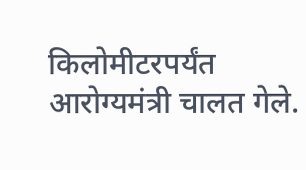किलोमीटरपर्यंत आरोग्यमंत्री चालत गेले.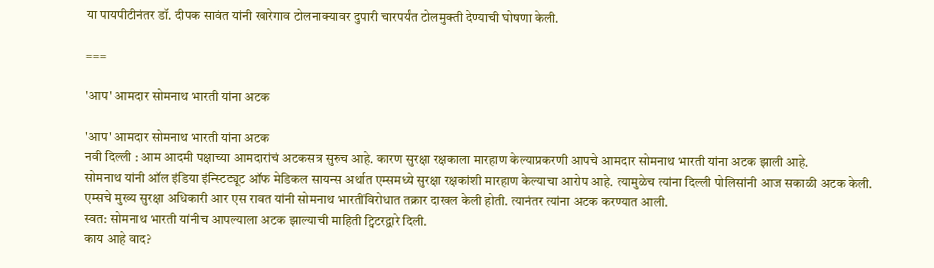या पायपीटीनंतर डॉ. दीपक सावंत यांनी खारेगाव टोलनाक्यावर दुपारी चारपर्यंत टोलमुक्ती देण्याची घोषणा केली.

===

'आप' आमदार सोमनाथ भारती यांना अटक

'आप' आमदार सोमनाथ भारती यांना अटक
नवी दिल्ली : आम आदमी पक्षाच्या आमदारांचं अटकसत्र सुरुच आहे. कारण सुरक्षा रक्षकाला मारहाण केल्याप्रकरणी आपचे आमदार सोमनाथ भारती यांना अटक झाली आहे.
सोमनाथ यांनी ऑल इंडिया इंन्स्टिट्यूट ऑफ मेडिकल सायन्स अर्थात एम्समध्ये सुरक्षा रक्षकांशी मारहाण केल्याचा आरोप आहे. त्यामुळेच त्यांना दिल्ली पोलिसांनी आज सकाळी अटक केली.
एम्सचे मुख्य सुरक्षा अधिकारी आर एस रावत यांनी सोमनाथ भारतींविरोधात तक्रार दाखल केली होती. त्यानंतर त्यांना अटक करण्यात आली.
स्वत: सोमनाथ भारती यांनीच आपल्याला अटक झाल्याची माहिती ट्विटरद्वारे दिली.
काय आहे वाद?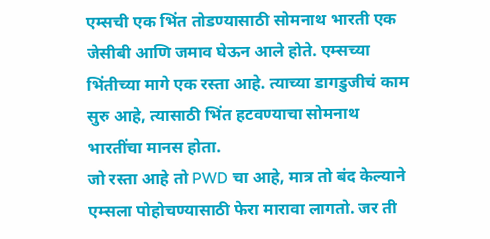एम्सची एक भिंत तोडण्यासाठी सोमनाथ भारती एक जेसीबी आणि जमाव घेऊन आले होते. एम्सच्या भिंतीच्या मागे एक रस्ता आहे. त्याच्या डागडुजीचं काम सुरु आहे, त्यासाठी भिंत हटवण्याचा सोमनाथ भारतींचा मानस होता.
जो रस्ता आहे तो PWD चा आहे, मात्र तो बंद केल्याने एम्सला पोहोचण्यासाठी फेरा मारावा लागतो. जर ती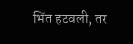भिंत हटवली, तर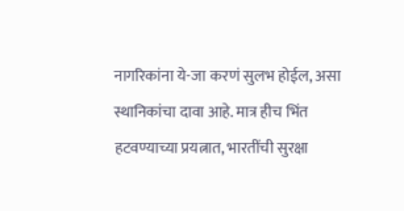नागरिकांना ये-जा करणं सुलभ होईल, असा स्थानिकांचा दावा आहे. मात्र हीच भिंत हटवण्याच्या प्रयत्नात, भारतींची सुरक्षा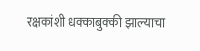रक्षकांशी धक्काबुक्की झाल्याचा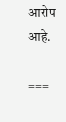आरोप आहे.

===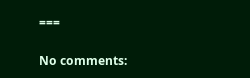===

No comments: